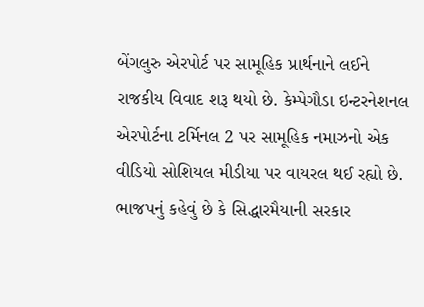બેંગલુરુ એરપોર્ટ પર સામૂહિક પ્રાર્થનાને લઈને રાજકીય વિવાદ શરૂ થયો છે. કેમ્પેગૌડા ઇન્ટરનેશનલ એરપોર્ટના ટર્મિનલ 2 પર સામૂહિક નમાઝનો એક વીડિયો સોશિયલ મીડીયા પર વાયરલ થઈ રહ્યો છે. ભાજપનું કહેવું છે કે સિદ્ધારમૈયાની સરકાર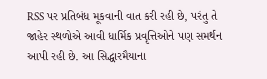RSS પર પ્રતિબંધ મૂકવાની વાત કરી રહી છે, પરંતુ તે જાહેર સ્થળોએ આવી ધાર્મિક પ્રવૃત્તિઓને પણ સમર્થન આપી રહી છે. આ સિદ્ધારમૈયાના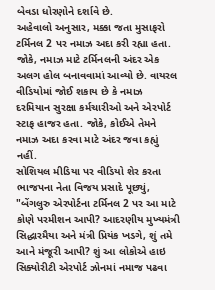બેવડા ધોરણોને દર્શાવે છે.
અહેવાલો અનુસાર, મક્કા જતા મુસાફરો ટર્મિનલ 2 પર નમાઝ અદા કરી રહ્યા હતા. જોકે, નમાઝ માટે ટર્મિનલની અંદર એક અલગ હોલ બનાવવામાં આવ્યો છે. વાયરલ વીડિયોમાં જોઈ શકાય છે કે નમાઝ દરમિયાન સુરક્ષા કર્મચારીઓ અને એરપોર્ટ સ્ટાફ હાજર હતા. જોકે, કોઈએ તેમને નમાઝ અદા કરવા માટે અંદર જવા કહ્યું નહીં.
સોશિયલ મીડિયા પર વીડિયો શેર કરતા ભાજપના નેતા વિજય પ્રસાદે પૂછ્યું, "બેંગલુરુ એરપોર્ટના ટર્મિનલ 2 પર આ માટે કોણે પરમીશન આપી? આદરણીય મુખ્યમંત્રી સિદ્ધારમૈયા અને મંત્રી પ્રિયંક ખડગે, શું તમે આને મંજૂરી આપી? શું આ લોકોએ હાઇ સિક્યોરીટી એરપોર્ટ ઝોનમાં નમાજ પઢવા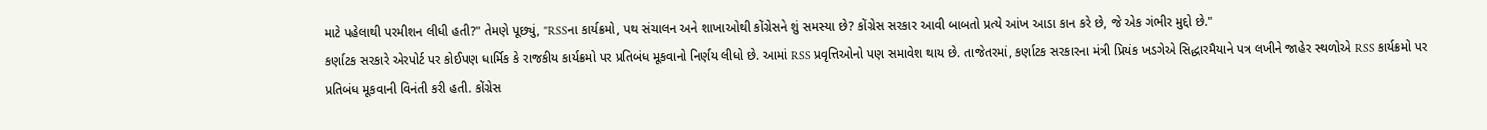માટે પહેલાથી પરમીશન લીધી હતી?" તેમણે પૂછ્યું, "RSSના કાર્યક્રમો, પથ સંચાલન અને શાખાઓથી કોંગ્રેસને શું સમસ્યા છે? કોંગ્રેસ સરકાર આવી બાબતો પ્રત્યે આંખ આડા કાન કરે છે, જે એક ગંભીર મુદ્દો છે."
કર્ણાટક સરકારે એરપોર્ટ પર કોઈપણ ધાર્મિક કે રાજકીય કાર્યક્રમો પર પ્રતિબંધ મૂકવાનો નિર્ણય લીધો છે. આમાં RSS પ્રવૃત્તિઓનો પણ સમાવેશ થાય છે. તાજેતરમાં, કર્ણાટક સરકારના મંત્રી પ્રિયંક ખડગેએ સિદ્ધારમૈયાને પત્ર લખીને જાહેર સ્થળોએ RSS કાર્યક્રમો પર પ્રતિબંધ મૂકવાની વિનંતી કરી હતી. કોંગ્રેસ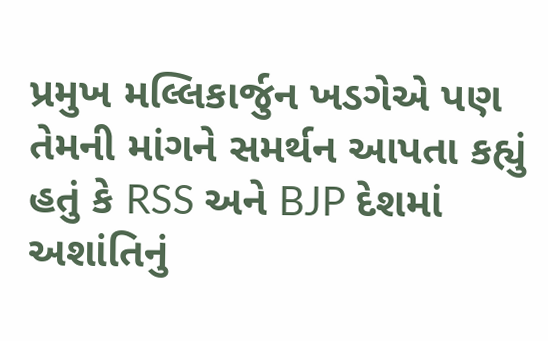પ્રમુખ મલ્લિકાર્જુન ખડગેએ પણ તેમની માંગને સમર્થન આપતા કહ્યું હતું કે RSS અને BJP દેશમાં અશાંતિનું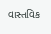વાસ્તવિક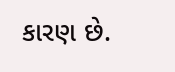કારણ છે.